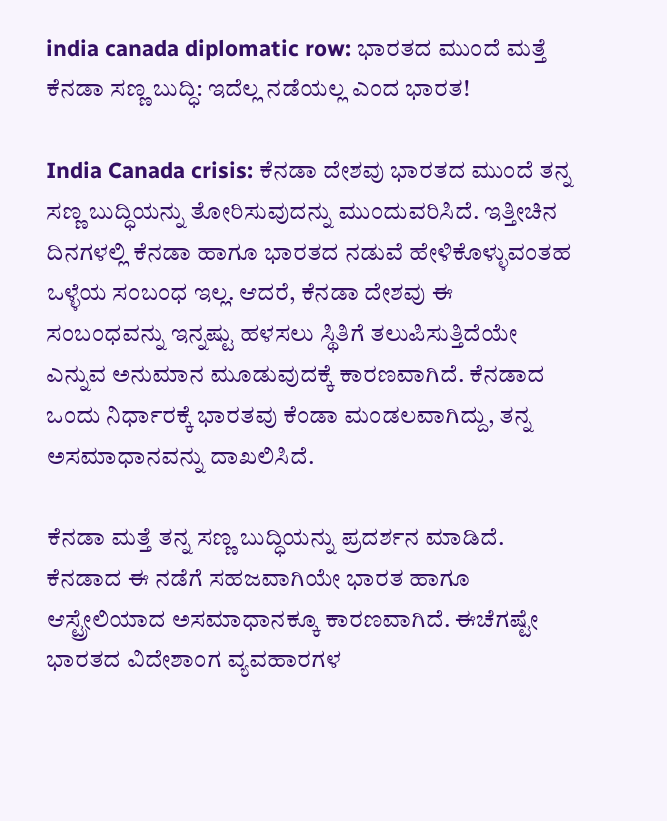india canada diplomatic row: ಭಾರತದ ಮುಂದೆ ಮತ್ತೆ ಕೆನಡಾ ಸಣ್ಣ ಬುದ್ಧಿ: ಇದೆಲ್ಲ ನಡೆಯಲ್ಲ ಎಂದ ಭಾರತ!

India Canada crisis: ಕೆನಡಾ ದೇಶವು ಭಾರತದ ಮುಂದೆ ತನ್ನ ಸಣ್ಣ ಬುದ್ಧಿಯನ್ನು ತೋರಿಸುವುದನ್ನು ಮುಂದುವರಿಸಿದೆ. ಇತ್ತೀಚಿನ ದಿನಗಳಲ್ಲಿ ಕೆನಡಾ ಹಾಗೂ ಭಾರತದ ನಡುವೆ ಹೇಳಿಕೊಳ್ಳುವಂತಹ ಒಳ್ಳೆಯ ಸಂಬಂಧ ಇಲ್ಲ. ಆದರೆ, ಕೆನಡಾ ದೇಶವು ಈ ಸಂಬಂಧವನ್ನು ಇನ್ನಷ್ಟು ಹಳಸಲು ಸ್ಥಿತಿಗೆ ತಲುಪಿಸುತ್ತಿದೆಯೇ ಎನ್ನುವ ಅನುಮಾನ ಮೂಡುವುದಕ್ಕೆ ಕಾರಣವಾಗಿದೆ. ಕೆನಡಾದ ಒಂದು ನಿರ್ಧಾರಕ್ಕೆ ಭಾರತವು ಕೆಂಡಾ ಮಂಡಲವಾಗಿದ್ದು, ತನ್ನ ಅಸಮಾಧಾನವನ್ನು ದಾಖಲಿಸಿದೆ.

ಕೆನಡಾ ಮತ್ತೆ ತನ್ನ ಸಣ್ಣ ಬುದ್ಧಿಯನ್ನು ಪ್ರದರ್ಶನ ಮಾಡಿದೆ. ಕೆನಡಾದ ಈ ನಡೆಗೆ ಸಹಜವಾಗಿಯೇ ಭಾರತ ಹಾಗೂ ಆಸ್ಟ್ರೇಲಿಯಾದ ಅಸಮಾಧಾನಕ್ಕೂ ಕಾರಣವಾಗಿದೆ. ಈಚೆಗಷ್ಟೇ ಭಾರತದ ವಿದೇಶಾಂಗ ವ್ಯವಹಾರಗಳ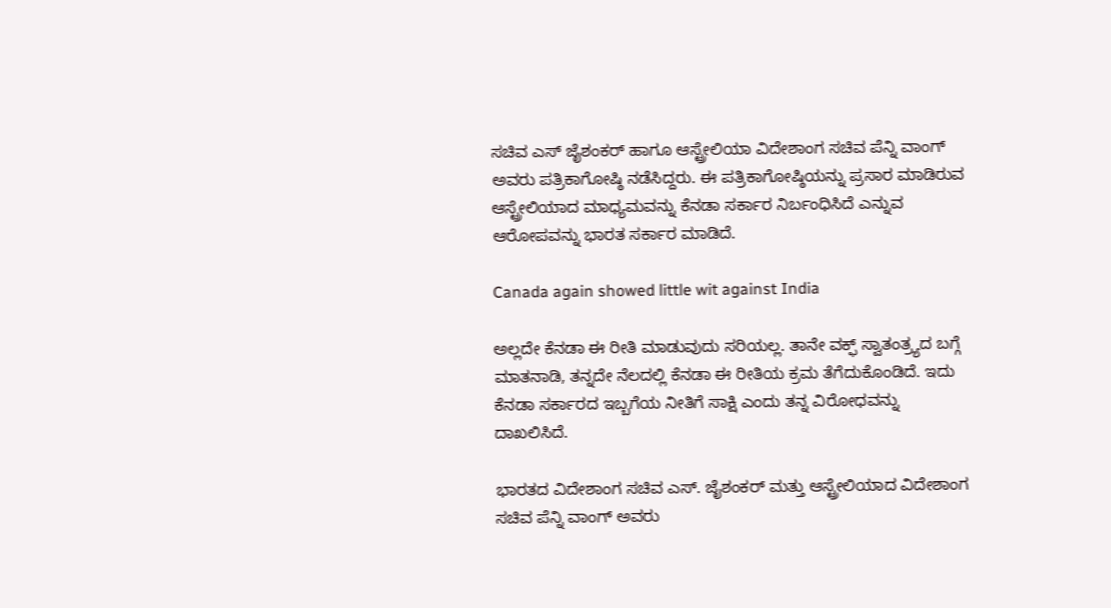ಸಚಿವ ಎಸ್ ಜೈಶಂಕರ್ ಹಾಗೂ ಆಸ್ಟ್ರೇಲಿಯಾ ವಿದೇಶಾಂಗ ಸಚಿವ ಪೆನ್ನಿ ವಾಂಗ್ ಅವರು ಪತ್ರಿಕಾಗೋಷ್ಠಿ ನಡೆಸಿದ್ದರು. ಈ ಪತ್ರಿಕಾಗೋಷ್ಠಿಯನ್ನು ಪ್ರಸಾರ ಮಾಡಿರುವ ಆಸ್ಟ್ರೇಲಿಯಾದ ಮಾಧ್ಯಮವನ್ನು ಕೆನಡಾ ಸರ್ಕಾರ ನಿರ್ಬಂಧಿಸಿದೆ ಎನ್ನುವ ಆರೋಪವನ್ನು ಭಾರತ ಸರ್ಕಾರ ಮಾಡಿದೆ.

Canada again showed little wit against India

ಅಲ್ಲದೇ ಕೆನಡಾ ಈ ರೀತಿ ಮಾಡುವುದು ಸರಿಯಲ್ಲ. ತಾನೇ ವಕ್ಫ್‌ ಸ್ವಾತಂತ್ರ್ಯದ ಬಗ್ಗೆ ಮಾತನಾಡಿ, ತನ್ನದೇ ನೆಲದಲ್ಲಿ ಕೆನಡಾ ಈ ರೀತಿಯ ಕ್ರಮ ತೆಗೆದುಕೊಂಡಿದೆ. ಇದು ಕೆನಡಾ ಸರ್ಕಾರದ ಇಬ್ಬಗೆಯ ನೀತಿಗೆ ಸಾಕ್ಷಿ ಎಂದು ತನ್ನ ವಿರೋಧವನ್ನು ದಾಖಲಿಸಿದೆ.

ಭಾರತದ ವಿದೇಶಾಂಗ ಸಚಿವ ಎಸ್. ಜೈಶಂಕರ್ ಮತ್ತು ಆಸ್ಟ್ರೇಲಿಯಾದ ವಿದೇಶಾಂಗ ಸಚಿವ ಪೆನ್ನಿ ವಾಂಗ್ ಅವರು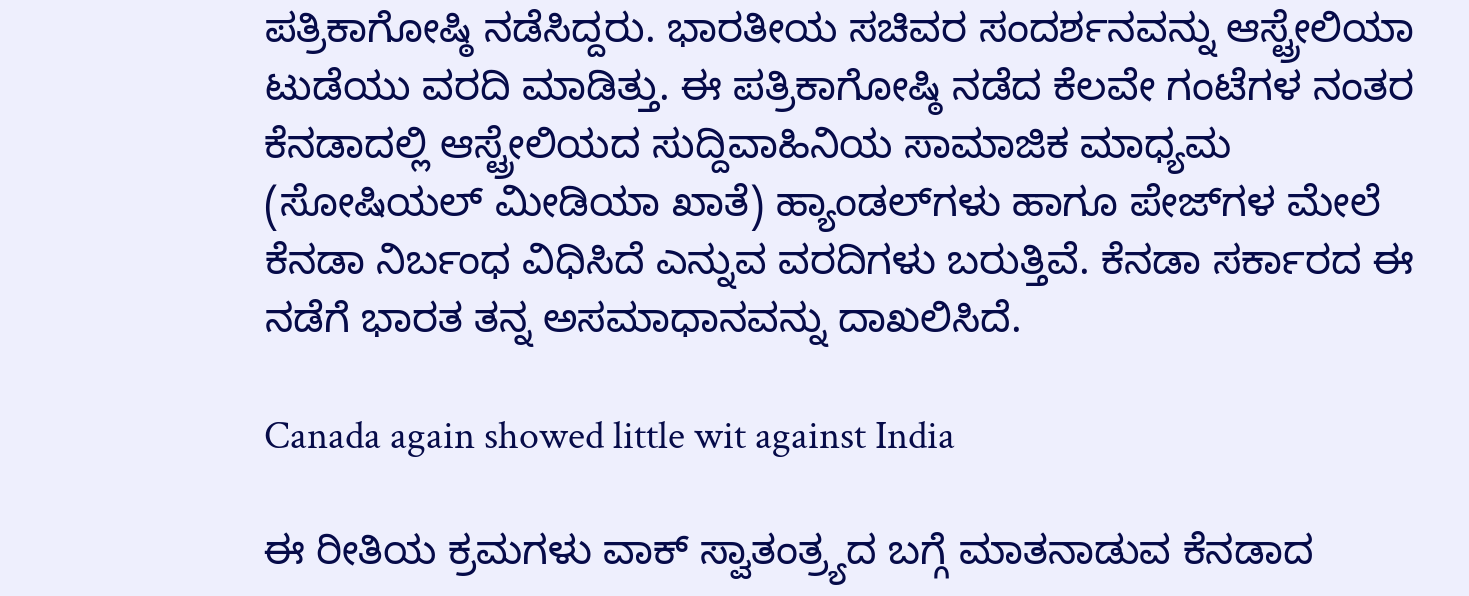ಪತ್ರಿಕಾಗೋಷ್ಠಿ ನಡೆಸಿದ್ದರು. ಭಾರತೀಯ ಸಚಿವರ ಸಂದರ್ಶನವನ್ನು ಆಸ್ಟ್ರೇಲಿಯಾ ಟುಡೆಯು ವರದಿ ಮಾಡಿತ್ತು. ಈ ಪತ್ರಿಕಾಗೋಷ್ಠಿ ನಡೆದ ಕೆಲವೇ ಗಂಟೆಗಳ ನಂತರ ಕೆನಡಾದಲ್ಲಿ ಆಸ್ಟ್ರೇಲಿಯದ ಸುದ್ದಿವಾಹಿನಿಯ ಸಾಮಾಜಿಕ ಮಾಧ್ಯಮ (ಸೋಷಿಯಲ್‌ ಮೀಡಿಯಾ ಖಾತೆ) ಹ್ಯಾಂಡಲ್‌ಗಳು ಹಾಗೂ ಪೇಜ್‌ಗಳ ಮೇಲೆ ಕೆನಡಾ ನಿರ್ಬಂಧ ವಿಧಿಸಿದೆ ಎನ್ನುವ ವರದಿಗಳು ಬರುತ್ತಿವೆ. ಕೆನಡಾ ಸರ್ಕಾರದ ಈ ನಡೆಗೆ ಭಾರತ ತನ್ನ ಅಸಮಾಧಾನವನ್ನು ದಾಖಲಿಸಿದೆ.

Canada again showed little wit against India

ಈ ರೀತಿಯ ಕ್ರಮಗಳು ವಾಕ್ ಸ್ವಾತಂತ್ರ್ಯದ ಬಗ್ಗೆ ಮಾತನಾಡುವ ಕೆನಡಾದ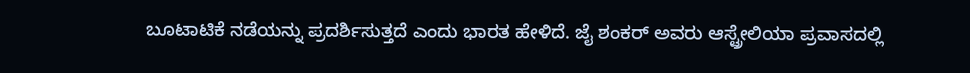ಬೂಟಾಟಿಕೆ ನಡೆಯನ್ನು ಪ್ರದರ್ಶಿಸುತ್ತದೆ ಎಂದು ಭಾರತ ಹೇಳಿದೆ. ಜೈ ಶಂಕರ್‌ ಅವರು ಆಸ್ಟ್ರೇಲಿಯಾ ಪ್ರವಾಸದಲ್ಲಿ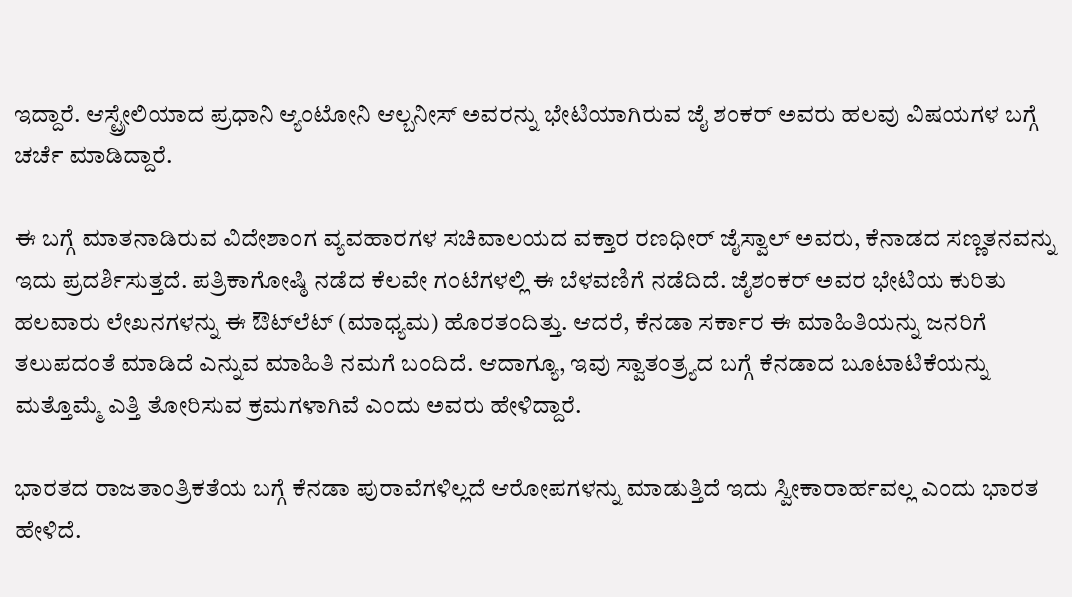ಇದ್ದಾರೆ. ಆಸ್ಟ್ರೇಲಿಯಾದ ಪ್ರಧಾನಿ ಆ್ಯಂಟೋನಿ ಆಲ್ಬನೀಸ್ ಅವರನ್ನು ಭೇಟಿಯಾಗಿರುವ ಜೈ ಶಂಕರ್‌ ಅವರು ಹಲವು ವಿಷಯಗಳ ಬಗ್ಗೆ ಚರ್ಚೆ ಮಾಡಿದ್ದಾರೆ.

ಈ ಬಗ್ಗೆ ಮಾತನಾಡಿರುವ ವಿದೇಶಾಂಗ ವ್ಯವಹಾರಗಳ ಸಚಿವಾಲಯದ ವಕ್ತಾರ ರಣಧೀರ್ ಜೈಸ್ವಾಲ್ ಅವರು, ಕೆನಾಡದ ಸಣ್ಣತನವನ್ನು ಇದು ಪ್ರದರ್ಶಿಸುತ್ತದೆ. ಪತ್ರಿಕಾಗೋಷ್ಠಿ ನಡೆದ ಕೆಲವೇ ಗಂಟೆಗಳಲ್ಲಿ ಈ ಬೆಳವಣಿಗೆ ನಡೆದಿದೆ. ಜೈಶಂಕರ್ ಅವರ ಭೇಟಿಯ ಕುರಿತು ಹಲವಾರು ಲೇಖನಗಳನ್ನು ಈ ಔಟ್‌ಲೆಟ್ (ಮಾಧ್ಯಮ) ಹೊರತಂದಿತ್ತು. ಆದರೆ, ಕೆನಡಾ ಸರ್ಕಾರ ಈ ಮಾಹಿತಿಯನ್ನು ಜನರಿಗೆ ತಲುಪದಂತೆ ಮಾಡಿದೆ ಎನ್ನುವ ಮಾಹಿತಿ ನಮಗೆ ಬಂದಿದೆ. ಆದಾಗ್ಯೂ, ಇವು ಸ್ವಾತಂತ್ರ್ಯದ ಬಗ್ಗೆ ಕೆನಡಾದ ಬೂಟಾಟಿಕೆಯನ್ನು ಮತ್ತೊಮ್ಮೆ ಎತ್ತಿ ತೋರಿಸುವ ಕ್ರಮಗಳಾಗಿವೆ ಎಂದು ಅವರು ಹೇಳಿದ್ದಾರೆ.

ಭಾರತದ ರಾಜತಾಂತ್ರಿಕತೆಯ ಬಗ್ಗೆ ಕೆನಡಾ ಪುರಾವೆಗಳಿಲ್ಲದೆ ಆರೋಪಗಳನ್ನು ಮಾಡುತ್ತಿದೆ ಇದು ಸ್ವೀಕಾರಾರ್ಹವಲ್ಲ ಎಂದು ಭಾರತ ಹೇಳಿದೆ.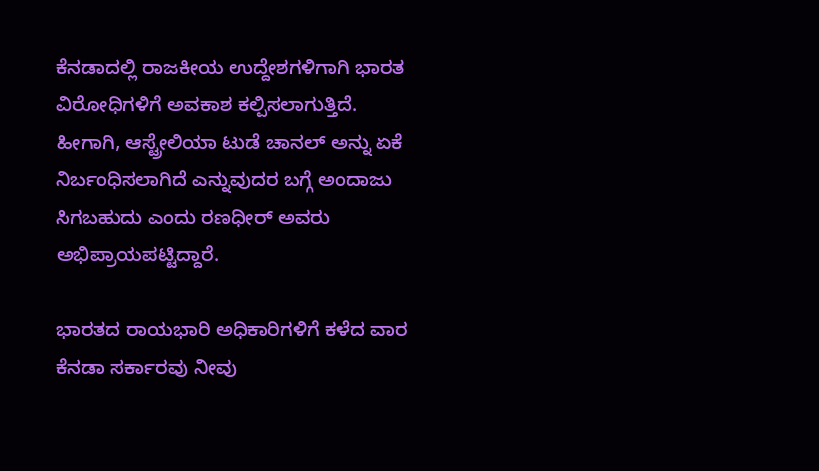ಕೆನಡಾದಲ್ಲಿ ರಾಜಕೀಯ ಉದ್ದೇಶಗಳಿಗಾಗಿ ಭಾರತ ವಿರೋಧಿಗಳಿಗೆ ಅವಕಾಶ ಕಲ್ಪಿಸಲಾಗುತ್ತಿದೆ. ಹೀಗಾಗಿ, ಆಸ್ಟ್ರೇಲಿಯಾ ಟುಡೆ ಚಾನಲ್ ಅನ್ನು ಏಕೆ ನಿರ್ಬಂಧಿಸಲಾಗಿದೆ ಎನ್ನುವುದರ ಬಗ್ಗೆ ಅಂದಾಜು ಸಿಗಬಹುದು ಎಂದು ರಣಧೀರ್‌ ಅವರು ಅಭಿಪ್ರಾಯಪಟ್ಟಿದ್ದಾರೆ.

ಭಾರತದ ರಾಯಭಾರಿ ಅಧಿಕಾರಿಗಳಿಗೆ ಕಳೆದ ವಾರ ಕೆನಡಾ ಸರ್ಕಾರವು ನೀವು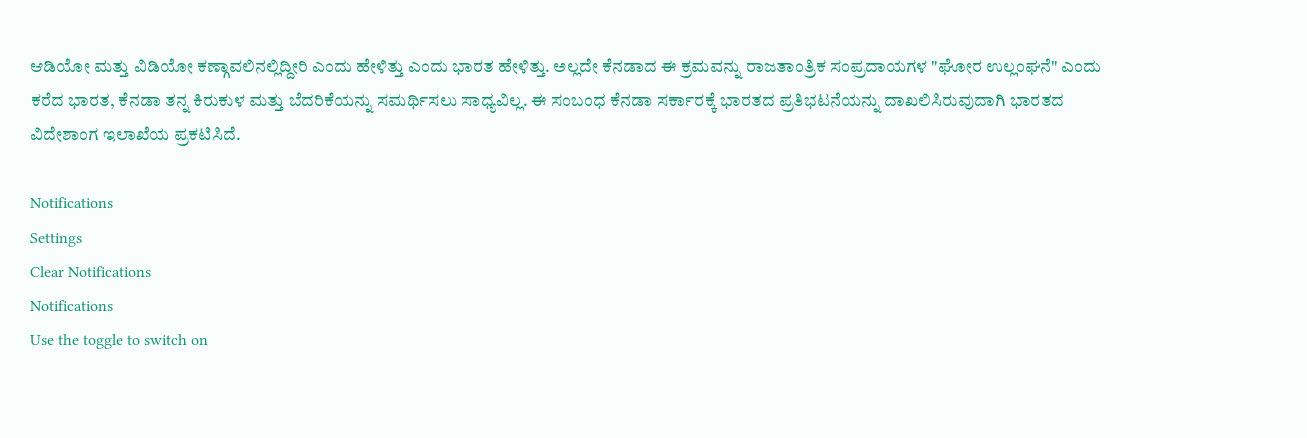ಆಡಿಯೋ ಮತ್ತು ವಿಡಿಯೋ ಕಣ್ಗಾವಲಿನಲ್ಲಿದ್ದೀರಿ ಎಂದು ಹೇಳಿತ್ತು ಎಂದು ಭಾರತ ಹೇಳಿತ್ತು. ಅಲ್ಲದೇ ಕೆನಡಾದ ಈ ಕ್ರಮವನ್ನು ರಾಜತಾಂತ್ರಿಕ ಸಂಪ್ರದಾಯಗಳ "ಘೋರ ಉಲ್ಲಂಘನೆ" ಎಂದು ಕರೆದ ಭಾರತ, ಕೆನಡಾ ತನ್ನ ಕಿರುಕುಳ ಮತ್ತು ಬೆದರಿಕೆಯನ್ನು ಸಮರ್ಥಿಸಲು ಸಾಧ್ಯವಿಲ್ಲ. ಈ ಸಂಬಂಧ ಕೆನಡಾ ಸರ್ಕಾರಕ್ಕೆ ಭಾರತದ ಪ್ರತಿಭಟನೆಯನ್ನು ದಾಖಲಿಸಿರುವುದಾಗಿ ಭಾರತದ ವಿದೇಶಾಂಗ ಇಲಾಖೆಯ ಪ್ರಕಟಿಸಿದೆ.

Notifications
Settings
Clear Notifications
Notifications
Use the toggle to switch on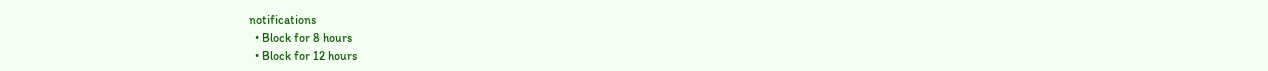notifications
  • Block for 8 hours
  • Block for 12 hours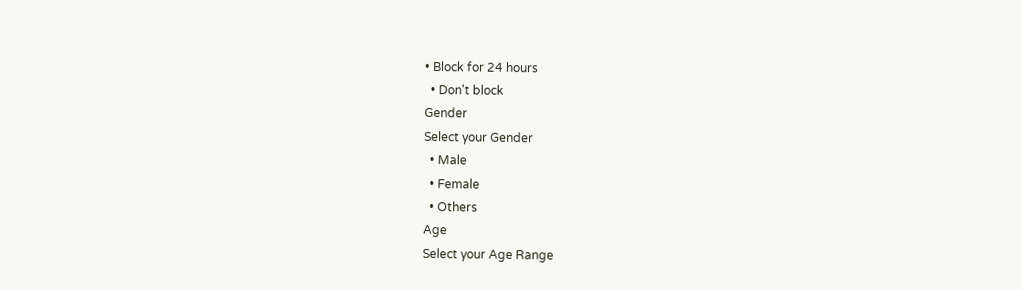• Block for 24 hours
  • Don't block
Gender
Select your Gender
  • Male
  • Female
  • Others
Age
Select your Age Range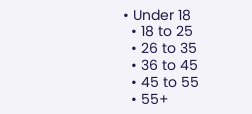• Under 18
  • 18 to 25
  • 26 to 35
  • 36 to 45
  • 45 to 55
  • 55+